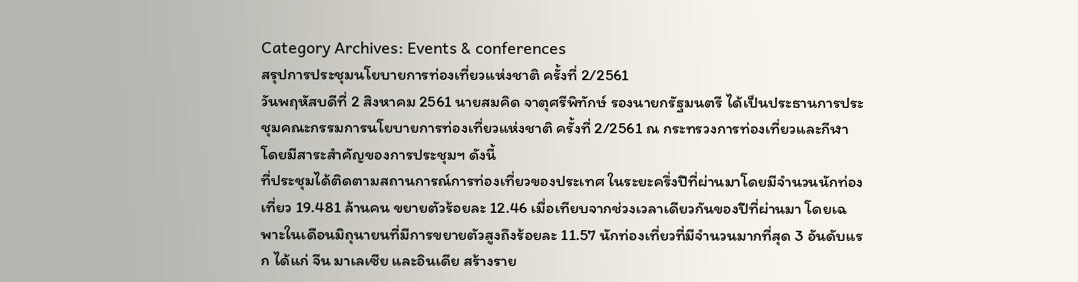Category Archives: Events & conferences
สรุปการประชุมนโยบายการท่องเที่ยวแห่งชาติ ครั้งที่ 2/2561
วันพฤหัสบดีที่ 2 สิงหาคม 2561 นายสมคิด จาตุศรีพิทักษ์ รองนายกรัฐมนตรี ได้เป็นประธานการประชุมคณะกรรมการนโยบายการท่องเที่ยวแห่งชาติ ครั้งที่ 2/2561 ณ กระทรวงการท่องเที่ยวและกีฬา โดยมีสาระสำคัญของการประชุมฯ ดังนี้
ที่ประชุมได้ติดตามสถานการณ์การท่องเที่ยวของประเทศ ในระยะครึ่งปีที่ผ่านมาโดยมีจำนวนนักท่องเที่ยว 19.481 ล้านคน ขยายตัวร้อยละ 12.46 เมื่อเทียบจากช่วงเวลาเดียวกันของปีที่ผ่านมา โดยเฉพาะในเดือนมิถุนายนที่มีการขยายตัวสูงถึงร้อยละ 11.57 นักท่องเที่ยวที่มีจำนวนมากที่สุด 3 อันดับแรก ได้แก่ จีน มาเลเซีย และอินเดีย สร้างราย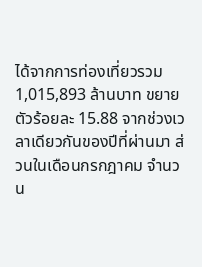ได้จากการท่องเที่ยวรวม 1,015,893 ล้านบาท ขยายตัวร้อยละ 15.88 จากช่วงเวลาเดียวกันของปีที่ผ่านมา ส่วนในเดือนกรกฎาคม จำนวน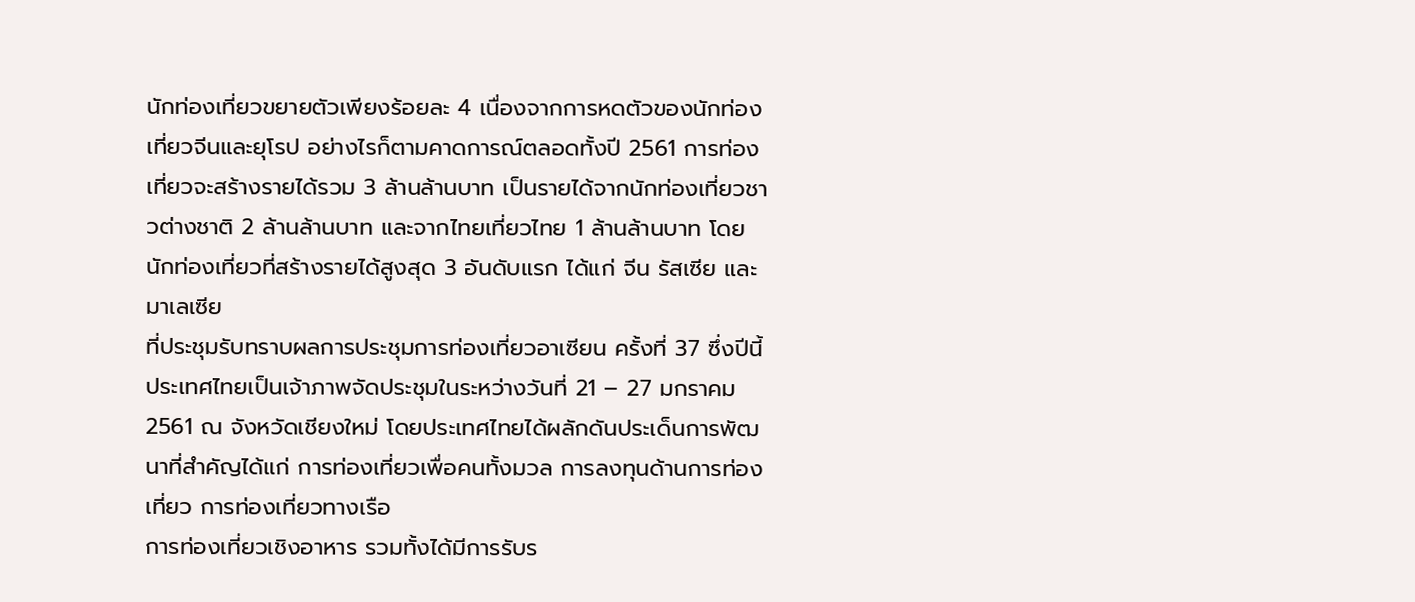นักท่องเที่ยวขยายตัวเพียงร้อยละ 4 เนื่องจากการหดตัวของนักท่องเที่ยวจีนและยุโรป อย่างไรก็ตามคาดการณ์ตลอดทั้งปี 2561 การท่องเที่ยวจะสร้างรายได้รวม 3 ล้านล้านบาท เป็นรายได้จากนักท่องเที่ยวชาวต่างชาติ 2 ล้านล้านบาท และจากไทยเที่ยวไทย 1 ล้านล้านบาท โดยนักท่องเที่ยวที่สร้างรายได้สูงสุด 3 อันดับแรก ได้แก่ จีน รัสเซีย และมาเลเซีย
ที่ประชุมรับทราบผลการประชุมการท่องเที่ยวอาเซียน ครั้งที่ 37 ซึ่งปีนี้ประเทศไทยเป็นเจ้าภาพจัดประชุมในระหว่างวันที่ 21 – 27 มกราคม 2561 ณ จังหวัดเชียงใหม่ โดยประเทศไทยได้ผลักดันประเด็นการพัฒนาที่สำคัญได้แก่ การท่องเที่ยวเพื่อคนทั้งมวล การลงทุนด้านการท่องเที่ยว การท่องเที่ยวทางเรือ
การท่องเที่ยวเชิงอาหาร รวมทั้งได้มีการรับร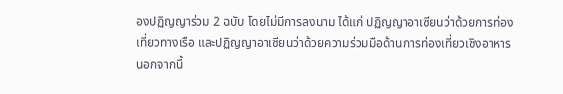องปฏิญญาร่วม 2 ฉบับ โดยไม่มีการลงนาม ได้แก่ ปฏิญญาอาเซียนว่าด้วยการท่องเที่ยวทางเรือ และปฏิญญาอาเซียนว่าด้วยความร่วมมือด้านการท่องเที่ยวเชิงอาหาร นอกจากนี้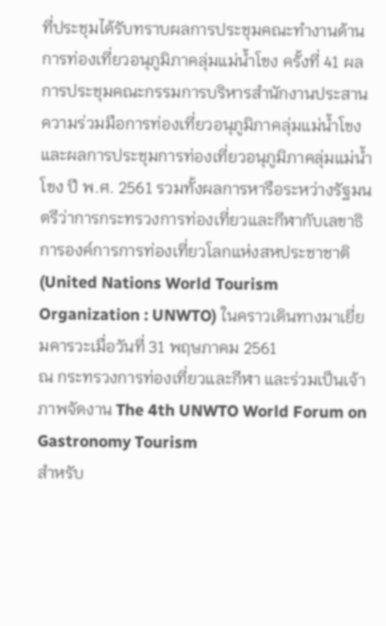ที่ประชุมได้รับทราบผลการประชุมคณะทำงานด้านการท่องเที่ยวอนุภูมิภาคลุ่มแม่น้ำโขง ครั้งที่ 41 ผลการประชุมคณะกรรมการบริหารสำนักงานประสานความร่วมมือการท่องเที่ยวอนุภูมิภาคลุ่มแม่น้ำโขง และผลการประชุมการท่องเที่ยวอนุภูมิภาคลุ่มแม่น้ำโขง ปี พ.ศ. 2561 รวมทั้งผลการหารือระหว่างรัฐมนตรีว่าการกระทรวงการท่องเที่ยวและกีฬากับเลขาธิการองค์การการท่องเที่ยวโลกแห่งสหประชาชาติ (United Nations World Tourism Organization : UNWTO) ในคราวเดินทางมาเยี่ยมคารวะเมื่อวันที่ 31 พฤษภาคม 2561
ณ กระทรวงการท่องเที่ยวและกีฬา และร่วมเป็นเจ้าภาพจัดงาน The 4th UNWTO World Forum on Gastronomy Tourism
สำหรับ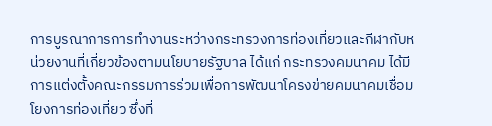การบูรณาการการทำงานระหว่างกระทรวงการท่องเที่ยวและกีฬากับหน่วยงานที่เกี่ยวข้องตามนโยบายรัฐบาล ได้แก่ กระทรวงคมนาคม ได้มีการแต่งตั้งคณะกรรมการร่วมเพื่อการพัฒนาโครงข่ายคมนาคมเชื่อมโยงการท่องเที่ยว ซึ่งที่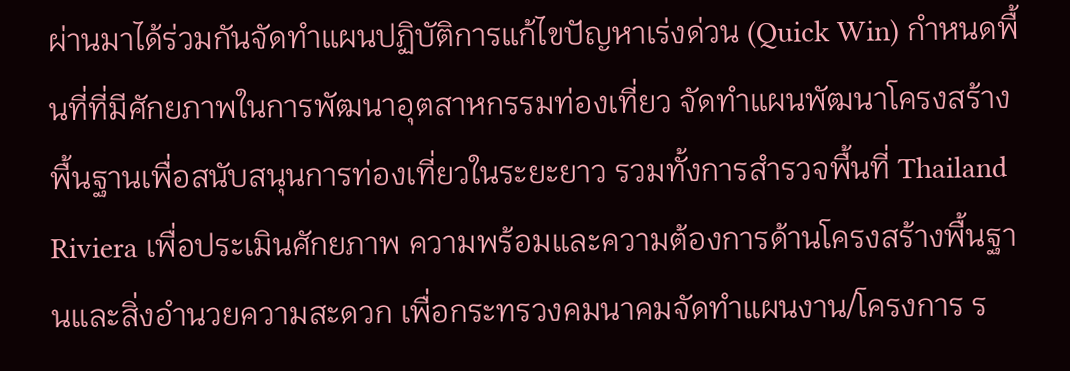ผ่านมาได้ร่วมกันจัดทำแผนปฏิบัติการแก้ไขปัญหาเร่งด่วน (Quick Win) กำหนดพื้นที่ที่มีศักยภาพในการพัฒนาอุตสาหกรรมท่องเที่ยว จัดทำแผนพัฒนาโครงสร้างพื้นฐานเพื่อสนับสนุนการท่องเที่ยวในระยะยาว รวมทั้งการสำรวจพื้นที่ Thailand Riviera เพื่อประเมินศักยภาพ ความพร้อมและความต้องการด้านโครงสร้างพื้นฐานและสิ่งอำนวยความสะดวก เพื่อกระทรวงคมนาคมจัดทำแผนงาน/โครงการ ร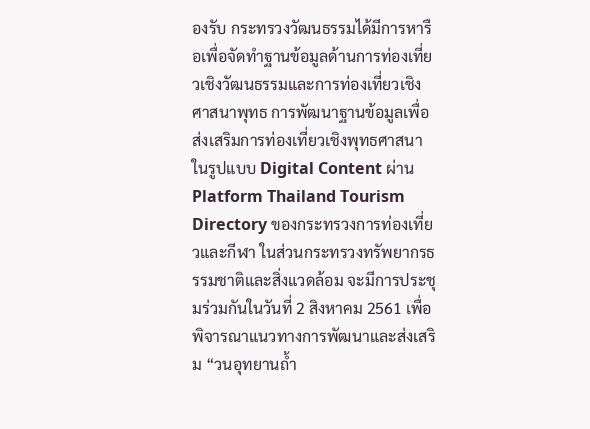องรับ กระทรวงวัฒนธรรมได้มีการหารือเพื่อจัดทำฐานข้อมูลด้านการท่องเที่ยวเชิงวัฒนธรรมและการท่องเที่ยวเชิงศาสนาพุทธ การพัฒนาฐานข้อมูลเพื่อส่งเสริมการท่องเที่ยวเชิงพุทธศาสนา ในรูปแบบ Digital Content ผ่าน Platform Thailand Tourism Directory ของกระทรวงการท่องเที่ยวและกีฬา ในส่วนกระทรวงทรัพยากรธรรมชาติและสิ่งแวดล้อม จะมีการประชุมร่วมกันในวันที่ 2 สิงหาคม 2561 เพื่อพิจารณาแนวทางการพัฒนาและส่งเสริม “วนอุทยานถ้ำ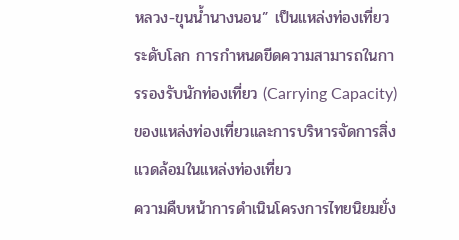หลวง-ขุนน้ำนางนอน” เป็นแหล่งท่องเที่ยวระดับโลก การกำหนดขีดความสามารถในการรองรับนักท่องเที่ยว (Carrying Capacity) ของแหล่งท่องเที่ยวและการบริหารจัดการสิ่งแวดล้อมในแหล่งท่องเที่ยว
ความคืบหน้าการดำเนินโครงการไทยนิยมยั่ง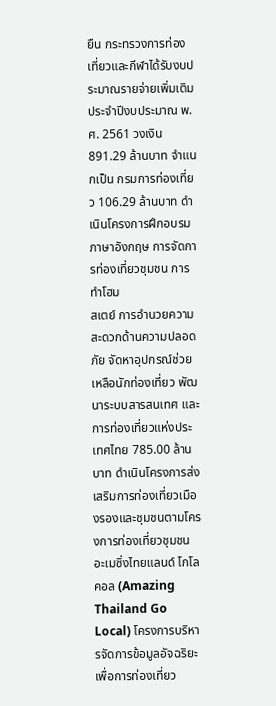ยืน กระทรวงการท่องเที่ยวและกีฬาได้รับงบประมาณรายจ่ายเพิ่มเติมประจำปีงบประมาณ พ.ศ. 2561 วงเงิน 891.29 ล้านบาท จำแนกเป็น กรมการท่องเที่ยว 106.29 ล้านบาท ดำเนินโครงการฝึกอบรมภาษาอังกฤษ การจัดการท่องเที่ยวชุมชน การทำโฮม
สเตย์ การอำนวยความสะดวกด้านความปลอดภัย จัดหาอุปกรณ์ช่วยเหลือนักท่องเที่ยว พัฒนาระบบสารสนเทศ และการท่องเที่ยวแห่งประเทศไทย 785.00 ล้านบาท ดำเนินโครงการส่งเสริมการท่องเที่ยวเมืองรองและชุมชนตามโครงการท่องเที่ยวชุมชน อะเมซิ่งไทยแลนด์ โกโลคอล (Amazing Thailand Go Local) โครงการบริหารจัดการข้อมูลอัจฉริยะเพื่อการท่องเที่ยว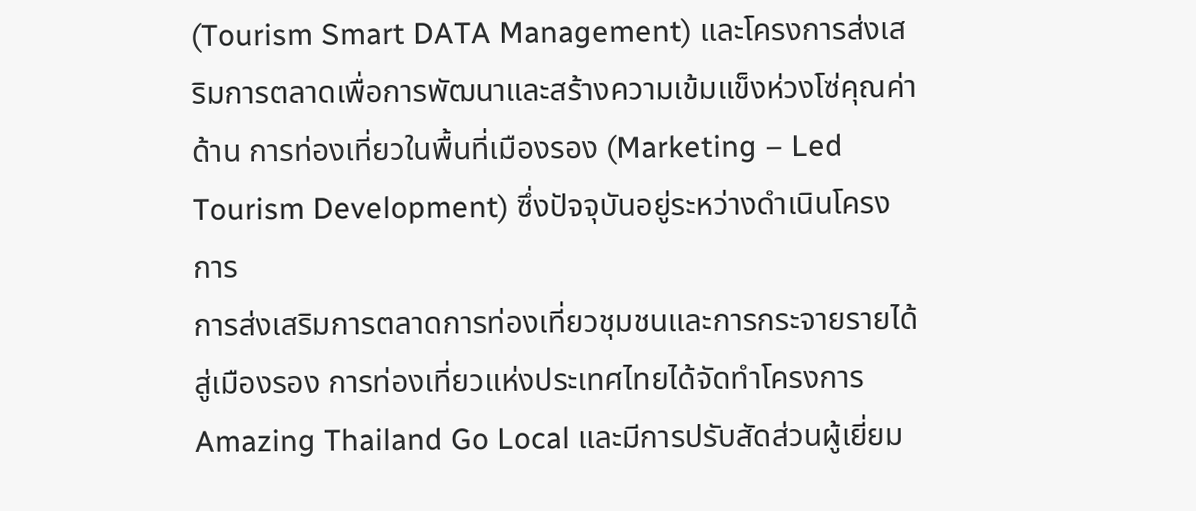(Tourism Smart DATA Management) และโครงการส่งเสริมการตลาดเพื่อการพัฒนาและสร้างความเข้มแข็งห่วงโซ่คุณค่าด้าน การท่องเที่ยวในพื้นที่เมืองรอง (Marketing – Led Tourism Development) ซึ่งปัจจุบันอยู่ระหว่างดำเนินโครงการ
การส่งเสริมการตลาดการท่องเที่ยวชุมชนและการกระจายรายได้สู่เมืองรอง การท่องเที่ยวแห่งประเทศไทยได้จัดทำโครงการ Amazing Thailand Go Local และมีการปรับสัดส่วนผู้เยี่ยม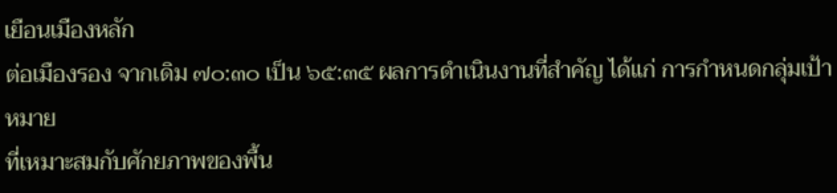เยือนเมืองหลัก
ต่อเมืองรอง จากเดิม ๗๐:๓๐ เป็น ๖๕:๓๕ ผลการดำเนินงานที่สำคัญ ได้แก่ การกำหนดกลุ่มเป้าหมาย
ที่เหมาะสมกับศักยภาพของพื้น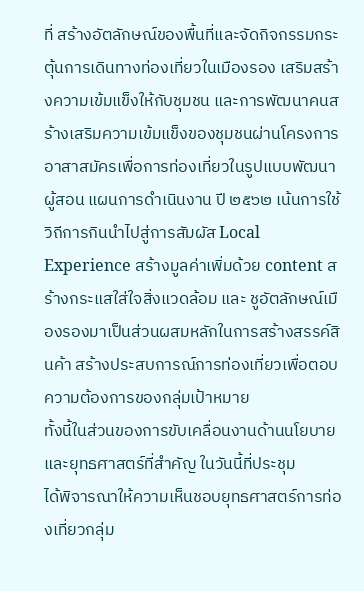ที่ สร้างอัตลักษณ์ของพื้นที่และจัดกิจกรรมกระตุ้นการเดินทางท่องเที่ยวในเมืองรอง เสริมสร้างความเข้มแข็งให้กับชุมชน และการพัฒนาคนสร้างเสริมความเข้มแข็งของชุมชนผ่านโครงการอาสาสมัครเพื่อการท่องเที่ยวในรูปแบบพัฒนาผู้สอน แผนการดำเนินงาน ปี ๒๕๖๒ เน้นการใช้วิถีการกินนำไปสู่การสัมผัส Local Experience สร้างมูลค่าเพิ่มด้วย content สร้างกระแสใส่ใจสิ่งแวดล้อม และ ชูอัตลักษณ์เมืองรองมาเป็นส่วนผสมหลักในการสร้างสรรค์สินค้า สร้างประสบการณ์การท่องเที่ยวเพื่อตอบความต้องการของกลุ่มเป้าหมาย
ทั้งนี้ในส่วนของการขับเคลื่อนงานด้านนโยบายและยุทธศาสตร์ที่สำคัญ ในวันนี้ที่ประชุม
ได้พิจารณาให้ความเห็นชอบยุทธศาสตร์การท่องเที่ยวกลุ่ม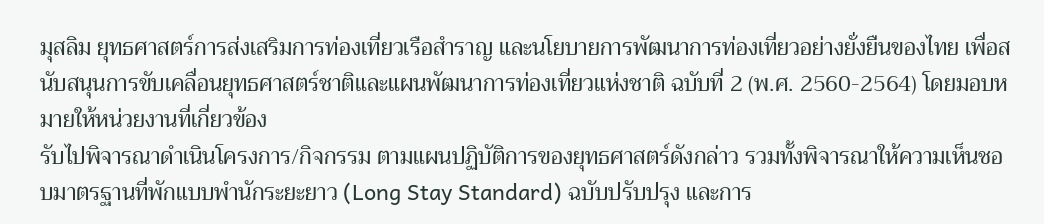มุสลิม ยุทธศาสตร์การส่งเสริมการท่องเที่ยวเรือสำราญ และนโยบายการพัฒนาการท่องเที่ยวอย่างยั่งยืนของไทย เพื่อสนับสนุนการขับเคลื่อนยุทธศาสตร์ชาติและแผนพัฒนาการท่องเที่ยวแห่งชาติ ฉบับที่ 2 (พ.ศ. 2560-2564) โดยมอบหมายให้หน่วยงานที่เกี่ยวข้อง
รับไปพิจารณาดำเนินโครงการ/กิจกรรม ตามแผนปฏิบัติการของยุทธศาสตร์ดังกล่าว รวมทั้งพิจารณาให้ความเห็นชอบมาตรฐานที่พักแบบพำนักระยะยาว (Long Stay Standard) ฉบับปรับปรุง และการ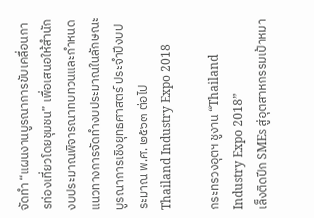จัดทำ “แผนงานบูรณาการขับเคลื่อนการท่องเที่ยวโดยชุมชน” เพื่อเสนอให้สำนักงบประมาณพิจารณาทบทวนและกำหนดแนวทางการจัดทำงบประมาณในลักษณะบูรณาการเชิงยุทธศาสตร์ ประจำปีงบประมาณ พ.ศ. ๒๕๖๓ ต่อไป
Thailand Industry Expo 2018

กระทรวงอุตฯ ชูงาน “Thailand Industry Expo 2018”
เล็งติดปีก SMEs สู่อุตสาหกรรมเป้าหมา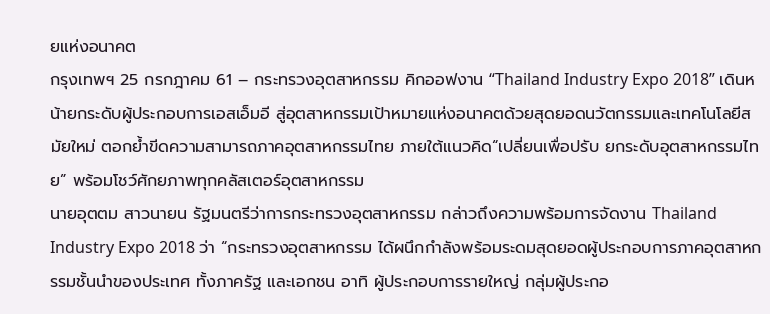ยแห่งอนาคต
กรุงเทพฯ 25 กรกฎาคม 61 – กระทรวงอุตสาหกรรม คิกออฟงาน “Thailand Industry Expo 2018” เดินหน้ายกระดับผู้ประกอบการเอสเอ็มอี สู่อุตสาหกรรมเป้าหมายแห่งอนาคตด้วยสุดยอดนวัตกรรมและเทคโนโลยีสมัยใหม่ ตอกย้ำขีดความสามารถภาคอุตสาหกรรมไทย ภายใต้แนวคิด“เปลี่ยนเพื่อปรับ ยกระดับอุตสาหกรรมไทย” พร้อมโชว์ศักยภาพทุกคลัสเตอร์อุตสาหกรรม
นายอุตตม สาวนายน รัฐมนตรีว่าการกระทรวงอุตสาหกรรม กล่าวถึงความพร้อมการจัดงาน Thailand Industry Expo 2018 ว่า “กระทรวงอุตสาหกรรม ได้ผนึกกำลังพร้อมระดมสุดยอดผู้ประกอบการภาคอุตสาหกรรมชั้นนำของประเทศ ทั้งภาครัฐ และเอกชน อาทิ ผู้ประกอบการรายใหญ่ กลุ่มผู้ประกอ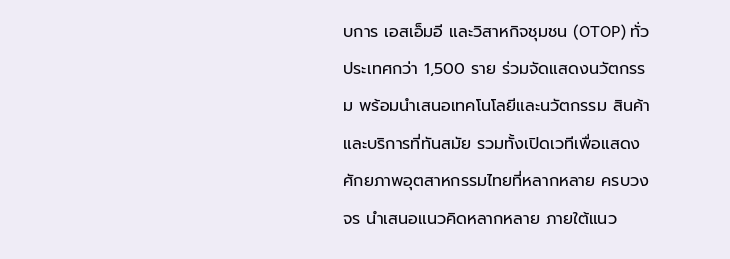บการ เอสเอ็มอี และวิสาหกิจชุมชน (OTOP) ทั่วประเทศกว่า 1,500 ราย ร่วมจัดแสดงนวัตกรรม พร้อมนำเสนอเทคโนโลยีและนวัตกรรม สินค้าและบริการที่ทันสมัย รวมทั้งเปิดเวทีเพื่อแสดงศักยภาพอุตสาหกรรมไทยที่หลากหลาย ครบวงจร นำเสนอแนวคิดหลากหลาย ภายใต้แนว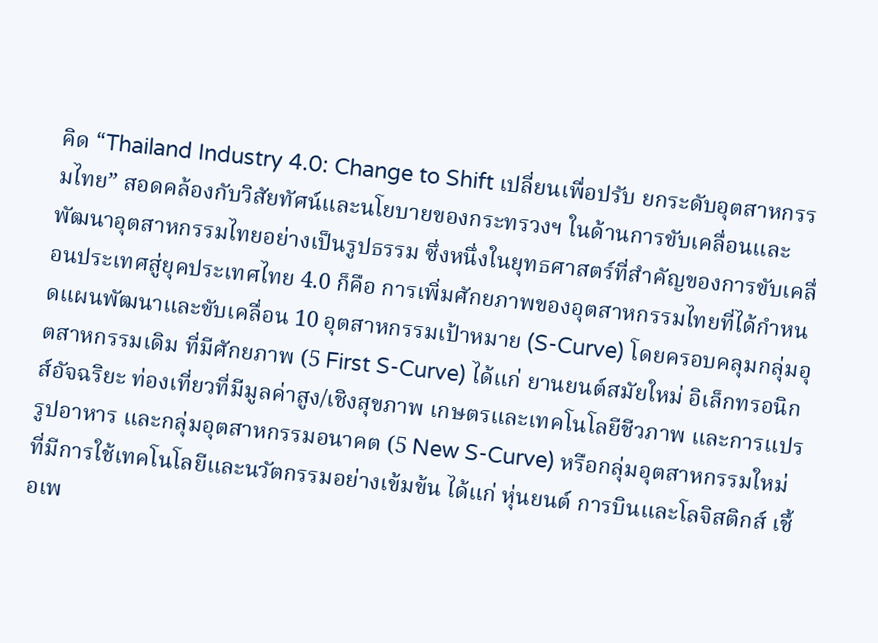คิด “Thailand Industry 4.0: Change to Shift เปลี่ยนเพื่อปรับ ยกระดับอุตสาหกรรมไทย” สอดคล้องกับวิสัยทัศน์และนโยบายของกระทรวงฯ ในด้านการขับเคลื่อนและพัฒนาอุตสาหกรรมไทยอย่างเป็นรูปธรรม ซึ่งหนึ่งในยุทธศาสตร์ที่สำคัญของการขับเคลื่อนประเทศสู่ยุคประเทศไทย 4.0 ก็คือ การเพิ่มศักยภาพของอุตสาหกรรมไทยที่ได้กำหนดแผนพัฒนาและขับเคลื่อน 10 อุตสาหกรรมเป้าหมาย (S-Curve) โดยครอบคลุมกลุ่มอุตสาหกรรมเดิม ที่มีศักยภาพ (5 First S-Curve) ได้แก่ ยานยนต์สมัยใหม่ อิเล็กทรอนิกส์อัจฉริยะ ท่องเที่ยวที่มีมูลค่าสูง/เชิงสุขภาพ เกษตรและเทคโนโลยีชีวภาพ และการแปรรูปอาหาร และกลุ่มอุตสาหกรรมอนาคต (5 New S-Curve) หรือกลุ่มอุตสาหกรรมใหม่ ที่มีการใช้เทคโนโลยีและนวัตกรรมอย่างเข้มข้น ได้แก่ หุ่นยนต์ การบินและโลจิสติกส์ เชื้อเพ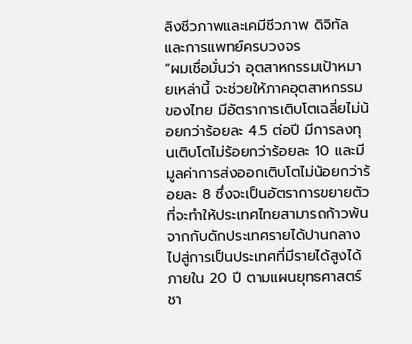ลิงชีวภาพและเคมีชีวภาพ ดิจิทัลและการแพทย์ครบวงจร
“ผมเชื่อมั่นว่า อุตสาหกรรมเป้าหมายเหล่านี้ จะช่วยให้ภาคอุตสาหกรรมของไทย มีอัตราการเติบโตเฉลี่ยไม่น้อยกว่าร้อยละ 4.5 ต่อปี มีการลงทุนเติบโตไม่ร้อยกว่าร้อยละ 10 และมีมูลค่าการส่งออกเติบโตไม่น้อยกว่าร้อยละ 8 ซึ่งจะเป็นอัตราการขยายตัว ที่จะทำให้ประเทศไทยสามารถก้าวพ้นจากกับดักประเทศรายได้ปานกลางไปสู่การเป็นประเทศที่มีรายได้สูงได้ภายใน 20 ปี ตามแผนยุทธศาสตร์ชา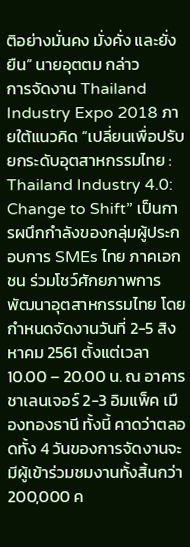ติอย่างมั่นคง มั่งคั่ง และยั่งยืน” นายอุตตม กล่าว
การจัดงาน Thailand Industry Expo 2018 ภายใต้แนวคิด “เปลี่ยนเพื่อปรับ ยกระดับอุตสาหกรรมไทย : Thailand Industry 4.0: Change to Shift” เป็นการผนึกกำลังของกลุ่มผู้ประกอบการ SMEs ไทย ภาคเอกชน ร่วมโชว์ศักยภาพการพัฒนาอุตสาหกรรมไทย โดยกำหนดจัดงานวันที่ 2-5 สิงหาคม 2561 ตั้งแต่เวลา 10.00 – 20.00 น. ณ อาคารชาเลนเจอร์ 2-3 อิมแพ็ค เมืองทองธานี ทั้งนี้ คาดว่าตลอดทั้ง 4 วันของการจัดงานจะมีผู้เข้าร่วมชมงานทั้งสิ้นกว่า 200,000 ค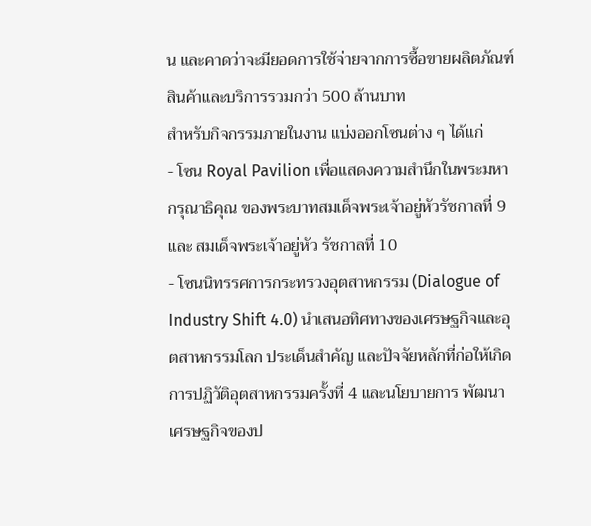น และคาดว่าจะมียอดการใช้จ่ายจากการซื้อขายผลิตภัณฑ์ สินค้าและบริการรวมกว่า 500 ล้านบาท
สำหรับกิจกรรมภายในงาน แบ่งออกโซนต่าง ๆ ได้แก่
- โซน Royal Pavilion เพื่อแสดงความสํานึกในพระมหากรุณาธิคุณ ของพระบาทสมเด็จพระเจ้าอยู่หัวรัชกาลที่ 9 และ สมเด็จพระเจ้าอยู่หัว รัชกาลที่ 10
- โซนนิทรรศการกระทรวงอุตสาหกรรม (Dialogue of Industry Shift 4.0) นําเสนอทิศทางของเศรษฐกิจและอุตสาหกรรมโลก ประเด็นสําคัญ และปัจจัยหลักที่ก่อให้เกิดการปฏิวัติอุตสาหกรรมครั้งที่ 4 และนโยบายการ พัฒนาเศรษฐกิจของป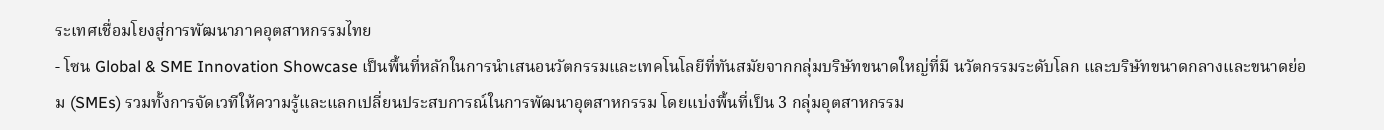ระเทศเชื่อมโยงสู่การพัฒนาภาคอุตสาหกรรมไทย
- โซน Global & SME Innovation Showcase เป็นพื้นที่หลักในการนําเสนอนวัตกรรมและเทคโนโลยีที่ทันสมัยจากกลุ่มบริษัทขนาดใหญ่ที่มี นวัตกรรมระดับโลก และบริษัทขนาดกลางและขนาดย่อม (SMEs) รวมทั้งการจัดเวทีให้ความรู้และแลกเปลี่ยนประสบการณ์ในการพัฒนาอุตสาหกรรม โดยแบ่งพื้นที่เป็น 3 กลุ่มอุตสาหกรรม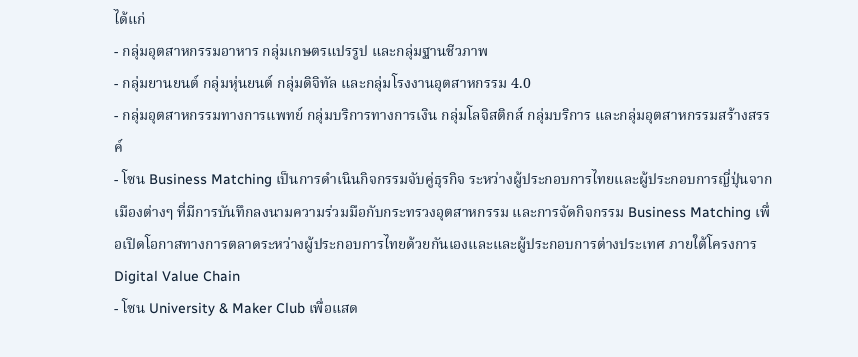ได้แก่
- กลุ่มอุตสาหกรรมอาหาร กลุ่มเกษตรแปรรูป และกลุ่มฐานชีวภาพ
- กลุ่มยานยนต์ กลุ่มหุ่นยนต์ กลุ่มดิจิทัล และกลุ่มโรงงานอุตสาหกรรม 4.0
- กลุ่มอุตสาหกรรมทางการแพทย์ กลุ่มบริการทางการเงิน กลุ่มโลจิสติกส์ กลุ่มบริการ และกลุ่มอุตสาหกรรมสร้างสรรค์
- โซน Business Matching เป็นการดําเนินกิจกรรมจับคู่ธุรกิจ ระหว่างผู้ประกอบการไทยและผู้ประกอบการญี่ปุ่นจากเมืองต่างๆ ที่มีการบันทึกลงนามความร่วมมือกับกระทรวงอุตสาหกรรม และการจัดกิจกรรม Business Matching เพื่อเปิดโอกาสทางการตลาดระหว่างผู้ประกอบการไทยด้วยกันเองและและผู้ประกอบการต่างประเทศ ภายใต้โครงการ Digital Value Chain
- โซน University & Maker Club เพื่อแสด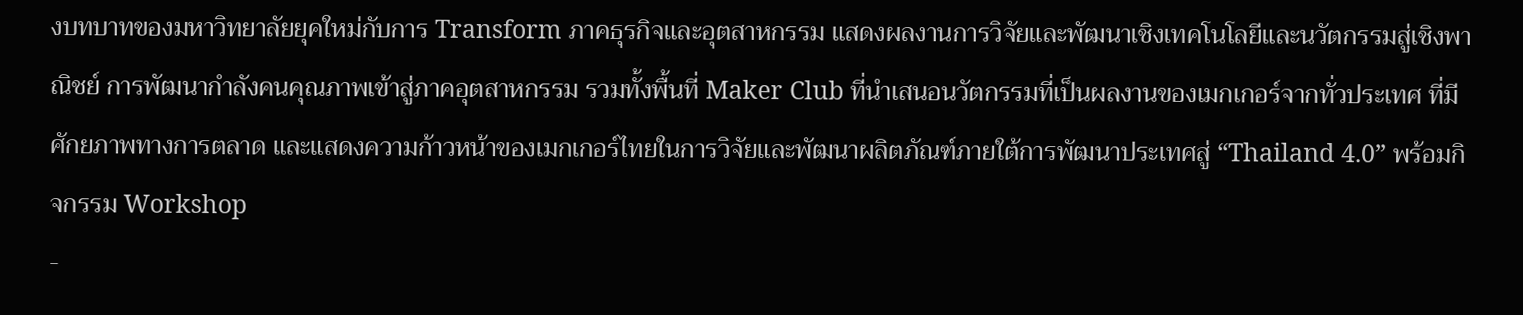งบทบาทของมหาวิทยาลัยยุคใหม่กับการ Transform ภาคธุรกิจและอุตสาหกรรม แสดงผลงานการวิจัยและพัฒนาเชิงเทคโนโลยีและนวัตกรรมสู่เชิงพาณิชย์ การพัฒนากําลังคนคุณภาพเข้าสู่ภาคอุตสาหกรรม รวมทั้งพื้นที่ Maker Club ที่นําเสนอนวัตกรรมที่เป็นผลงานของเมกเกอร์จากทั่วประเทศ ที่มีศักยภาพทางการตลาด และแสดงความก้าวหน้าของเมกเกอร์ไทยในการวิจัยและพัฒนาผลิตภัณฑ์ภายใต้การพัฒนาประเทศสู่ “Thailand 4.0” พร้อมกิจกรรม Workshop
-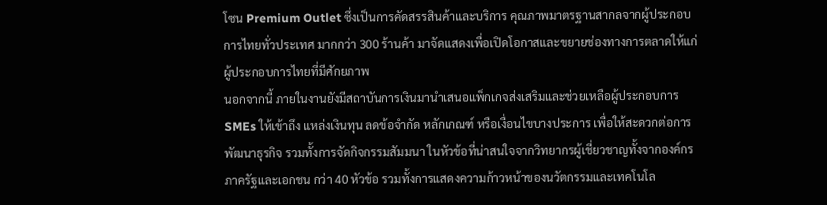โซน Premium Outlet ซึ่งเป็นการคัดสรรสินค้าและบริการ คุณภาพมาตรฐานสากลจากผู้ประกอบการไทยทั่วประเทศ มากกว่า 300 ร้านค้า มาจัดแสดงเพื่อเปิดโอกาสและขยายช่องทางการตลาดให้แก่ผู้ประกอบการไทยที่มีศักยภาพ
นอกจากนี้ ภายในงานยังมีสถาบันการเงินมานําเสนอแพ็กเกจส่งเสริมและช่วยเหลือผู้ประกอบการ SMEs ให้เข้าถึง แหล่งเงินทุน ลดข้อจํากัด หลักเกณฑ์ หรือเงื่อนไขบางประการ เพื่อให้สะดวกต่อการพัฒนาธุรกิจ รวมทั้งการจัดกิจกรรมสัมมนา ในหัวข้อที่น่าสนใจจากวิทยากรผู้เชี่ยวชาญทั้งจากองค์กรภาครัฐและเอกชน กว่า 40 หัวข้อ รวมทั้งการแสดงความก้าวหน้าของนวัตกรรมและเทคโนโล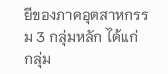ยีของภาคอุตสาหกรรม 3 กลุ่มหลัก ได้แก่ กลุ่ม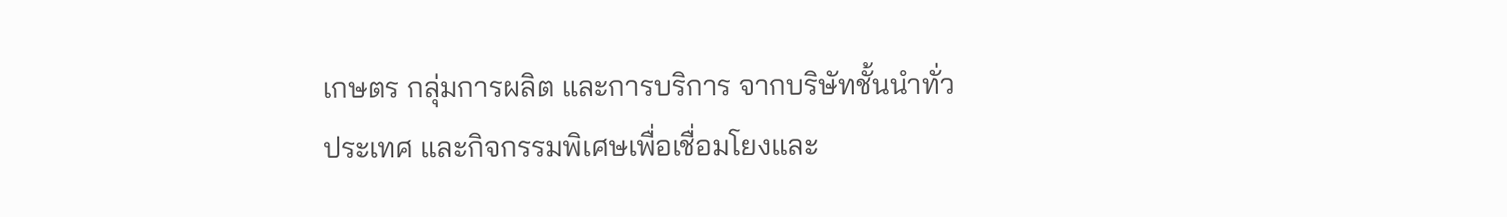เกษตร กลุ่มการผลิต และการบริการ จากบริษัทชั้นนำทั่วประเทศ และกิจกรรมพิเศษเพื่อเชื่อมโยงและ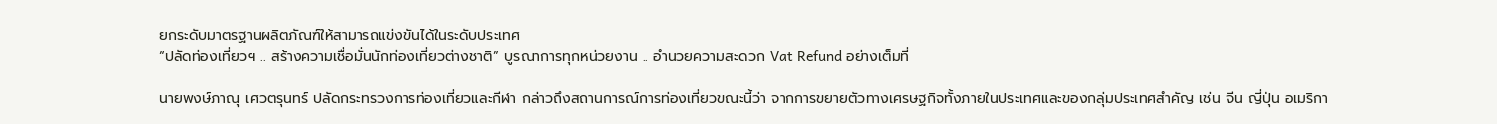ยกระดับมาตรฐานผลิตภัณฑ์ให้สามารถแข่งขันได้ในระดับประเทศ
“ปลัดท่องเที่ยวฯ .. สร้างความเชื่อมั่นนักท่องเที่ยวต่างชาติ” บูรณาการทุกหน่วยงาน .. อำนวยความสะดวก Vat Refund อย่างเต็มที่

นายพงษ์ภาณุ เศวตรุนทร์ ปลัดกระทรวงการท่องเที่ยวและกีฬา กล่าวถึงสถานการณ์การท่องเที่ยวขณะนี้ว่า จากการขยายตัวทางเศรษฐกิจทั้งภายในประเทศและของกลุ่มประเทศสำคัญ เช่น จีน ญี่ปุ่น อเมริกา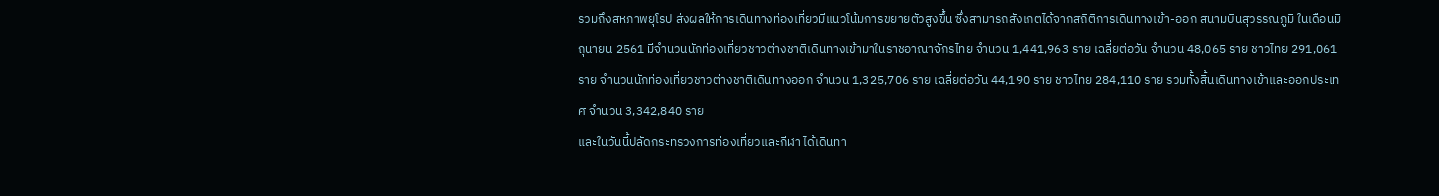รวมถึงสหภาพยุโรป ส่งผลให้การเดินทางท่องเที่ยวมีแนวโน้มการขยายตัวสูงขึ้น ซึ่งสามารถสังเกตได้จากสถิติการเดินทางเข้า-ออก สนามบินสุวรรณภูมิ ในเดือนมิถุนายน 2561 มีจำนวนนักท่องเที่ยวชาวต่างชาติเดินทางเข้ามาในราชอาณาจักรไทย จำนวน 1,441,963 ราย เฉลี่ยต่อวัน จำนวน 48,065 ราย ชาวไทย 291,061 ราย จำนวนนักท่องเที่ยวชาวต่างชาติเดินทางออก จำนวน 1,325,706 ราย เฉลี่ยต่อวัน 44,190 ราย ชาวไทย 284,110 ราย รวมทั้งสิ้นเดินทางเข้าและออกประเทศ จำนวน 3,342,840 ราย
และในวันนี้ปลัดกระทรวงการท่องเที่ยวและกีฬา ได้เดินทา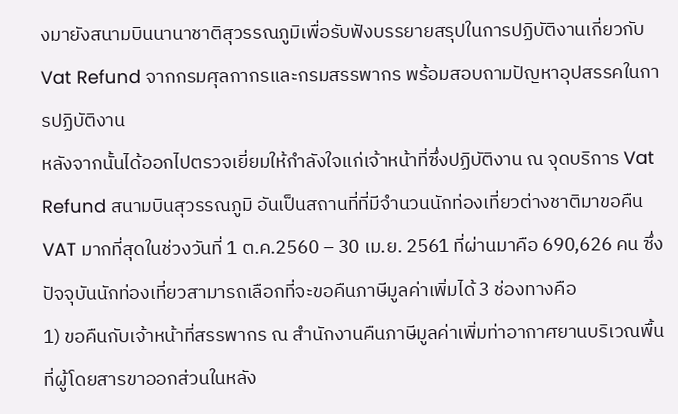งมายังสนามบินนานาชาติสุวรรณภูมิเพื่อรับฟังบรรยายสรุปในการปฏิบัติงานเกี่ยวกับ Vat Refund จากกรมศุลกากรและกรมสรรพากร พร้อมสอบถามปัญหาอุปสรรคในการปฏิบัติงาน
หลังจากนั้นได้ออกไปตรวจเยี่ยมให้กำลังใจแก่เจ้าหน้าที่ซึ่งปฏิบัติงาน ณ จุดบริการ Vat Refund สนามบินสุวรรณภูมิ อันเป็นสถานที่ที่มีจำนวนนักท่องเที่ยวต่างชาติมาขอคืน VAT มากที่สุดในช่วงวันที่ 1 ต.ค.2560 – 30 เม.ย. 2561 ที่ผ่านมาคือ 690,626 คน ซึ่งปัจจุบันนักท่องเที่ยวสามารถเลือกที่จะขอคืนภาษีมูลค่าเพิ่มได้ 3 ช่องทางคือ
1) ขอคืนกับเจ้าหน้าที่สรรพากร ณ สำนักงานคืนภาษีมูลค่าเพิ่มท่าอากาศยานบริเวณพื้นที่ผู้โดยสารขาออกส่วนในหลัง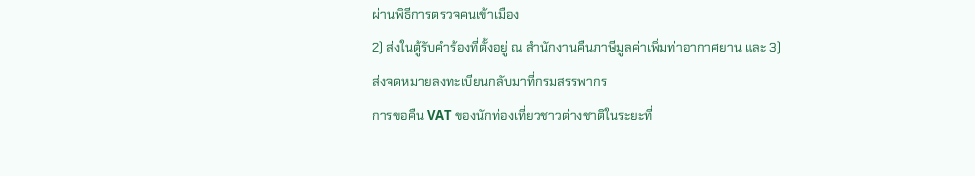ผ่านพิธีการตรวจคนเข้าเมือง
2) ส่งในตู้รับคำร้องที่ตั้งอยู่ ณ สำนักงานคืนภาษีมูลค่าเพิ่มท่าอากาศยาน และ 3)
ส่งจดหมายลงทะเบียนกลับมาที่กรมสรรพากร
การขอคืน VAT ของนักท่องเที่ยวชาวต่างชาติในระยะที่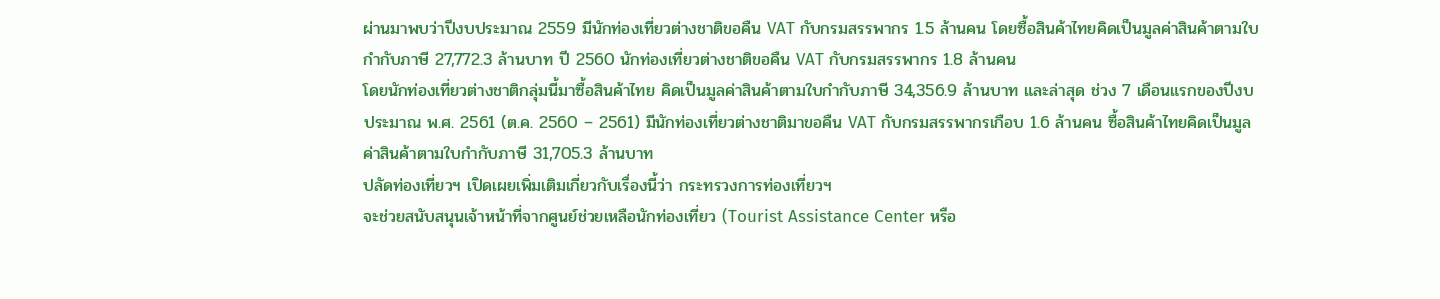ผ่านมาพบว่าปีงบประมาณ 2559 มีนักท่องเที่ยวต่างชาติขอคืน VAT กับกรมสรรพากร 1.5 ล้านคน โดยซื้อสินค้าไทยคิดเป็นมูลค่าสินค้าตามใบกำกับภาษี 27,772.3 ล้านบาท ปี 2560 นักท่องเที่ยวต่างชาติขอคืน VAT กับกรมสรรพากร 1.8 ล้านคน
โดยนักท่องเที่ยวต่างชาติกลุ่มนี้มาซื้อสินค้าไทย คิดเป็นมูลค่าสินค้าตามใบกำกับภาษี 34,356.9 ล้านบาท และล่าสุด ช่วง 7 เดือนแรกของปีงบประมาณ พ.ศ. 2561 (ต.ค. 2560 – 2561) มีนักท่องเที่ยวต่างชาติมาขอคืน VAT กับกรมสรรพากรเกือบ 1.6 ล้านคน ซื้อสินค้าไทยคิดเป็นมูลค่าสินค้าตามใบกำกับภาษี 31,705.3 ล้านบาท
ปลัดท่องเที่ยวฯ เปิดเผยเพิ่มเติมเกี่ยวกับเรื่องนี้ว่า กระทรวงการท่องเที่ยวฯ
จะช่วยสนับสนุนเจ้าหน้าที่จากศูนย์ช่วยเหลือนักท่องเที่ยว (Tourist Assistance Center หรือ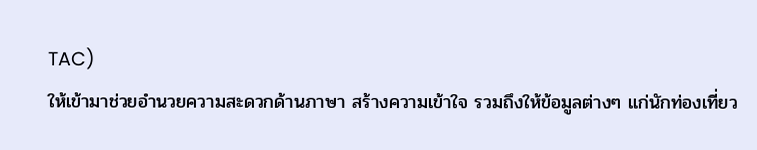TAC)
ให้เข้ามาช่วยอำนวยความสะดวกด้านภาษา สร้างความเข้าใจ รวมถึงให้ข้อมูลต่างๆ แก่นักท่องเที่ยว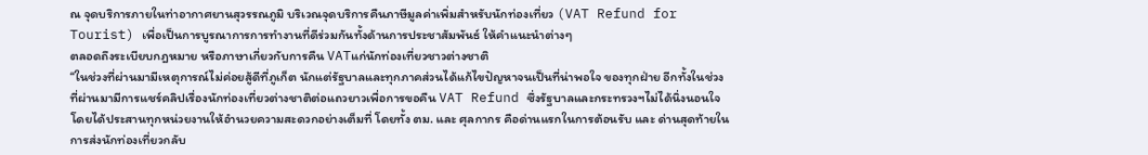ณ จุดบริการภายในท่าอากาศยานสุวรรณภูมิ บริเวณจุดบริการคืนภาษีมูลค่าเพิ่มสำหรับนักท่องเที่ยว (VAT Refund for Tourist) เพื่อเป็นการบูรณาการการทำงานที่ดีร่วมกันทั้งด้านการประชาสัมพันธ์ ให้คำแนะนำต่างๆ
ตลอดถึงระเบียบกฎหมาย หรือภาษาเกี่ยวกับการคืน VATแก่นักท่องเที่ยวชาวต่างชาติ
“ในช่วงที่ผ่านมามีเหตุการณ์ไม่ค่อยสู้ดีที่ภูเก็ต นักแต่รัฐบาลและทุกภาคส่วนได้แก้ไขปัญหาจนเป็นที่น่าพอใจ ของทุกฝ่าย อีกทั้งในช่วงที่ผ่านมามีการแชร์คลิปเรื่องนักท่องเที่ยวต่างชาติต่อแถวยาวเพื่อการขอคืน VAT Refund ซึ่งรัฐบาลและกระทรวงฯไม่ได้นิ่งนอนใจโดยได้ประสานทุกหน่วยงานให้อำนวยความสะดวกอย่างเต็มที่ โดยทั้ง ตม. และ ศุลกากร คือด่านแรกในการต้อนรับ และ ด่านสุดท้ายในการส่งนักท่องเที่ยวกลับ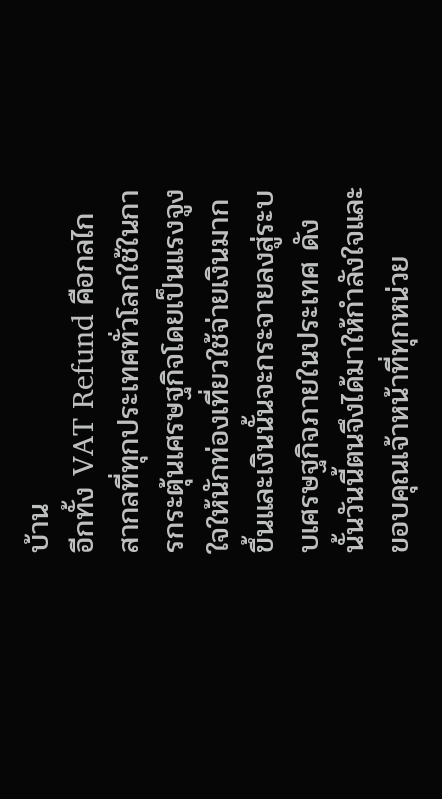บ้าน
อีกทั้ง VAT Refund คือกลไกสากลที่ทุกประเทศทั่วโลกใช้ในการกระตุ้นเศรษฐกิจโดยเป็นแรงจูงใจให้นักท่องเที่ยวใช้จ่ายเงินมากขึ้นและเงินนั้นจะกระจายลงสู่ระบบเศรษฐกิจภายในประเทศ ดังนั้นวันนี้ตนจึงได้มาให้กำลังใจและขอบคุณเจ้าหน้าที่ทุกหน่วย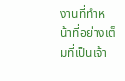งานที่ทำหน้าที่อย่างเต็มที่เป็นเจ้า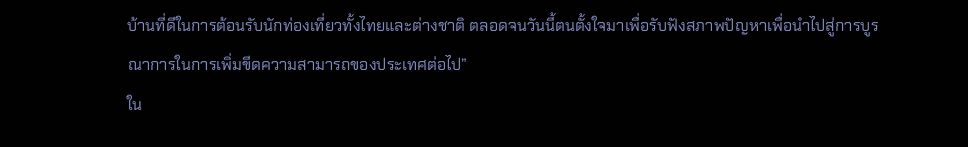บ้านที่ดีในการต้อนรับนักท่องเที่ยวทั้งไทยและต่างชาติ ตลอดจนวันนี้ตนตั้งใจมาเพื่อรับฟังสภาพปัญหาเพื่อนำไปสู่การบูรณาการในการเพิ่มขีดความสามารถของประเทศต่อไป”
ใน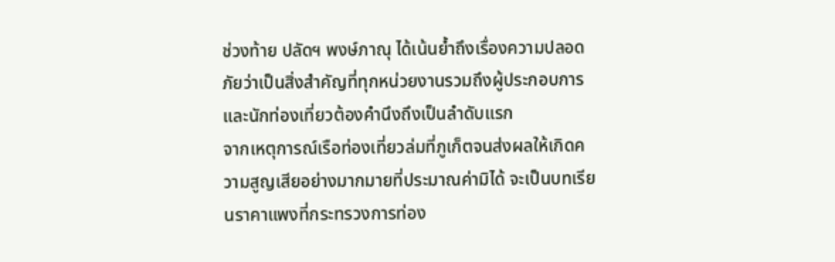ช่วงท้าย ปลัดฯ พงษ์ภาณุ ได้เน้นย้ำถึงเรื่องความปลอดภัยว่าเป็นสิ่งสำคัญที่ทุกหน่วยงานรวมถึงผู้ประกอบการ และนักท่องเที่ยวต้องคำนึงถึงเป็นลำดับแรก
จากเหตุการณ์เรือท่องเที่ยวล่มที่ภูเก็ตจนส่งผลให้เกิดความสูญเสียอย่างมากมายที่ประมาณค่ามิได้ จะเป็นบทเรียนราคาแพงที่กระทรวงการท่อง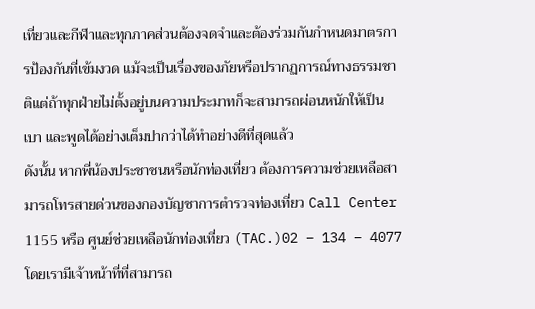เที่ยวและกีฬาและทุกภาคส่วนต้องจดจำและต้องร่วมกันกำหนดมาตรการป้องกันที่เข้มงวด แม้จะเป็นเรื่องของภัยหรือปรากฏการณ์ทางธรรมชาติแต่ถ้าทุกฝ่ายไม่ตั้งอยู่บนความประมาทก็จะสามารถผ่อนหนักให้เป็นเบา และพูดได้อย่างเต็มปากว่าได้ทำอย่างดีที่สุดแล้ว
ดังนั้น หากพี่น้องประชาชนหรือนักท่องเที่ยว ต้องการความช่วยเหลือสามารถโทรสายด่วนของกองบัญชาการตำรวจท่องเที่ยว Call Center 1155 หรือ ศูนย์ช่วยเหลือนักท่องเที่ยว (TAC.)02 – 134 – 4077 โดยเรามีเจ้าหน้าที่ที่สามารถ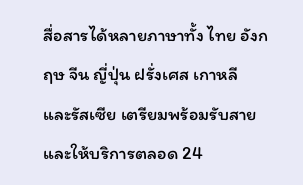สื่อสารได้หลายภาษาทั้ง ไทย อังกฤษ จีน ญี่ปุ่น ฝรั่งเศส เกาหลี
และรัสเซีย เตรียมพร้อมรับสายและให้บริการตลอด 24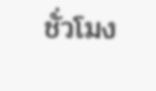ชั่วโมง